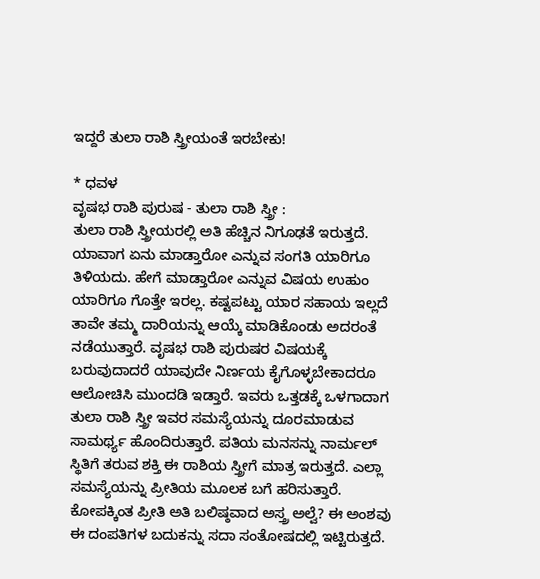ಇದ್ದರೆ ತುಲಾ ರಾಶಿ ಸ್ತ್ರೀಯಂತೆ ಇರಬೇಕು!

* ಧವಳ
ವೃಷಭ ರಾಶಿ ಪುರುಷ - ತುಲಾ ರಾಶಿ ಸ್ತ್ರೀ :
ತುಲಾ ರಾಶಿ ಸ್ತ್ರೀಯರಲ್ಲಿ ಅತಿ ಹೆಚ್ಚಿನ ನಿಗೂಢತೆ ಇರುತ್ತದೆ. ಯಾವಾಗ ಏನು ಮಾಡ್ತಾರೋ ಎನ್ನುವ ಸಂಗತಿ ಯಾರಿಗೂ ತಿಳಿಯದು. ಹೇಗೆ ಮಾಡ್ತಾರೋ ಎನ್ನುವ ವಿಷಯ ಉಹುಂ ಯಾರಿಗೂ ಗೊತ್ತೇ ಇರಲ್ಲ. ಕಷ್ಟಪಟ್ಟು ಯಾರ ಸಹಾಯ ಇಲ್ಲದೆ ತಾವೇ ತಮ್ಮ ದಾರಿಯನ್ನು ಆಯ್ಕೆ ಮಾಡಿಕೊಂಡು ಅದರಂತೆ ನಡೆಯುತ್ತಾರೆ. ವೃಷಭ ರಾಶಿ ಪುರುಷರ ವಿಷಯಕ್ಕೆ ಬರುವುದಾದರೆ ಯಾವುದೇ ನಿರ್ಣಯ ಕೈಗೊಳ್ಳಬೇಕಾದರೂ ಆಲೋಚಿಸಿ ಮುಂದಡಿ ಇಡ್ತಾರೆ. ಇವರು ಒತ್ತಡಕ್ಕೆ ಒಳಗಾದಾಗ ತುಲಾ ರಾಶಿ ಸ್ತ್ರೀ ಇವರ ಸಮಸ್ಯೆಯನ್ನು ದೂರಮಾಡುವ ಸಾಮರ್ಥ್ಯ ಹೊಂದಿರುತ್ತಾರೆ. ಪತಿಯ ಮನಸನ್ನು ನಾರ್ಮಲ್ ಸ್ಥಿತಿಗೆ ತರುವ ಶಕ್ತಿ ಈ ರಾಶಿಯ ಸ್ತ್ರೀಗೆ ಮಾತ್ರ ಇರುತ್ತದೆ. ಎಲ್ಲಾ ಸಮಸ್ಯೆಯನ್ನು ಪ್ರೀತಿಯ ಮೂಲಕ ಬಗೆ ಹರಿಸುತ್ತಾರೆ. ಕೋಪಕ್ಕಿಂತ ಪ್ರೀತಿ ಅತಿ ಬಲಿಷ್ಠವಾದ ಅಸ್ತ್ರ ಅಲ್ವೆ? ಈ ಅಂಶವು ಈ ದಂಪತಿಗಳ ಬದುಕನ್ನು ಸದಾ ಸಂತೋಷದಲ್ಲಿ ಇಟ್ಟಿರುತ್ತದೆ.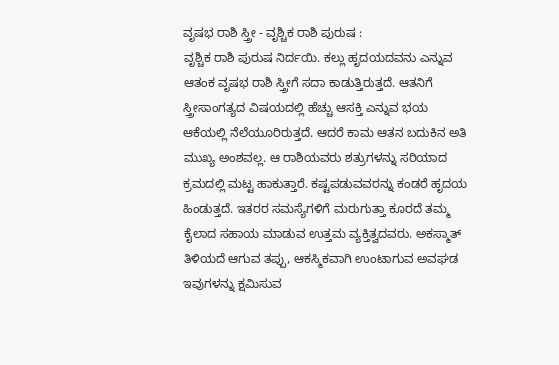ವೃಷಭ ರಾಶಿ ಸ್ತ್ರೀ - ವೃಶ್ಚಿಕ ರಾಶಿ ಪುರುಷ :
ವೃಶ್ಚಿಕ ರಾಶಿ ಪುರುಷ ನಿರ್ದಯಿ. ಕಲ್ಲು ಹೃದಯದವನು ಎನ್ನುವ ಆತಂಕ ವೃಷಭ ರಾಶಿ ಸ್ತ್ರೀಗೆ ಸದಾ ಕಾಡುತ್ತಿರುತ್ತದೆ. ಆತನಿಗೆ ಸ್ತ್ರೀಸಾಂಗತ್ಯದ ವಿಷಯದಲ್ಲಿ ಹೆಚ್ಚು ಆಸಕ್ತಿ ಎನ್ನುವ ಭಯ ಆಕೆಯಲ್ಲಿ ನೆಲೆಯೂರಿರುತ್ತದೆ. ಆದರೆ ಕಾಮ ಆತನ ಬದುಕಿನ ಅತಿ ಮುಖ್ಯ ಅಂಶವಲ್ಲ. ಆ ರಾಶಿಯವರು ಶತ್ರುಗಳನ್ನು ಸರಿಯಾದ ಕ್ರಮದಲ್ಲಿ ಮಟ್ಟ ಹಾಕುತ್ತಾರೆ. ಕಷ್ಟಪಡುವವರನ್ನು ಕಂಡರೆ ಹೃದಯ ಹಿಂಡುತ್ತದೆ. ಇತರರ ಸಮಸ್ಯೆಗಳಿಗೆ ಮರುಗುತ್ತಾ ಕೂರದೆ ತಮ್ಮ ಕೈಲಾದ ಸಹಾಯ ಮಾಡುವ ಉತ್ತಮ ವ್ಯಕ್ತಿತ್ವದವರು. ಅಕಸ್ಮಾತ್ ತಿಳಿಯದೆ ಆಗುವ ತಪ್ಪು, ಆಕಸ್ಮಿಕವಾಗಿ ಉಂಟಾಗುವ ಅವಘಡ ಇವುಗಳನ್ನು ಕ್ಷಮಿಸುವ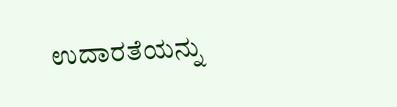ಉದಾರತೆಯನ್ನು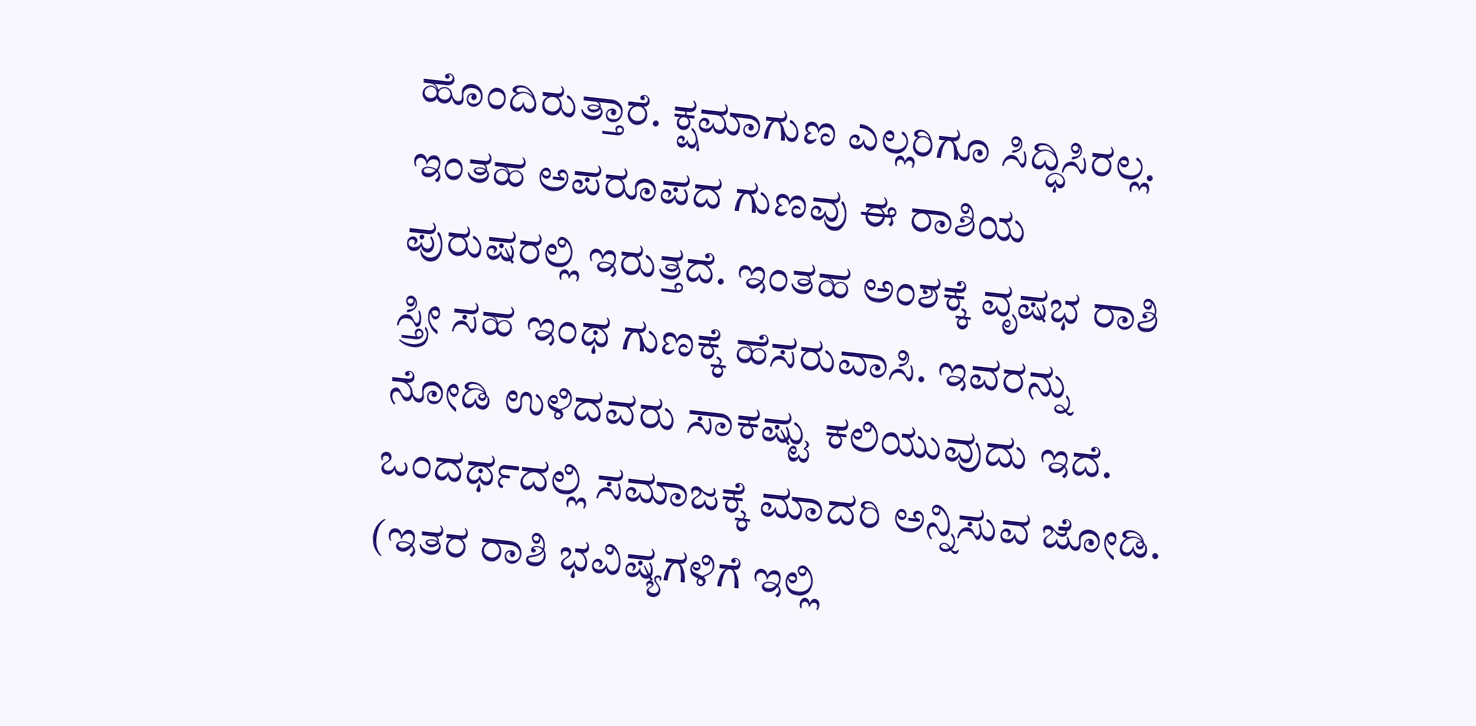ಹೊಂದಿರುತ್ತಾರೆ. ಕ್ಷಮಾಗುಣ ಎಲ್ಲರಿಗೂ ಸಿದ್ಧಿಸಿರಲ್ಲ. ಇಂತಹ ಅಪರೂಪದ ಗುಣವು ಈ ರಾಶಿಯ ಪುರುಷರಲ್ಲಿ ಇರುತ್ತದೆ. ಇಂತಹ ಅಂಶಕ್ಕೆ ವೃಷಭ ರಾಶಿ ಸ್ತ್ರೀ ಸಹ ಇಂಥ ಗುಣಕ್ಕೆ ಹೆಸರುವಾಸಿ. ಇವರನ್ನು ನೋಡಿ ಉಳಿದವರು ಸಾಕಷ್ಟು ಕಲಿಯುವುದು ಇದೆ. ಒಂದರ್ಥದಲ್ಲಿ ಸಮಾಜಕ್ಕೆ ಮಾದರಿ ಅನ್ನಿಸುವ ಜೋಡಿ. (ಇತರ ರಾಶಿ ಭವಿಷ್ಯಗಳಿಗೆ ಇಲ್ಲಿ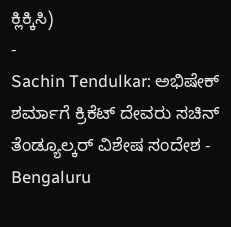ಕ್ಲಿಕ್ಕಿಸಿ)
-
Sachin Tendulkar: ಅಭಿಷೇಕ್ ಶರ್ಮಾಗೆ ಕ್ರಿಕೆಟ್ ದೇವರು ಸಚಿನ್ ತೆಂಡ್ಯೂಲ್ಕರ್ ವಿಶೇಷ ಸಂದೇಶ -
Bengaluru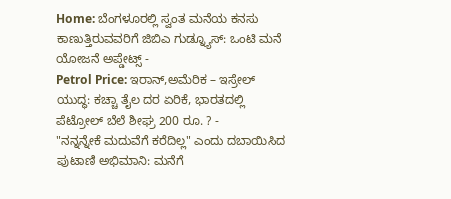Home: ಬೆಂಗಳೂರಲ್ಲಿ ಸ್ವಂತ ಮನೆಯ ಕನಸು ಕಾಣುತ್ತಿರುವವರಿಗೆ ಜಿಬಿಎ ಗುಡ್ನ್ಯೂಸ್: ಒಂಟಿ ಮನೆ ಯೋಜನೆ ಅಪ್ಡೇಟ್ಸ್ -
Petrol Price: ಇರಾನ್,ಅಮೆರಿಕ – ಇಸ್ರೇಲ್ ಯುದ್ಧ: ಕಚ್ಚಾ ತೈಲ ದರ ಏರಿಕೆ, ಭಾರತದಲ್ಲಿ ಪೆಟ್ರೋಲ್ ಬೆಲೆ ಶೀಘ್ರ 200 ರೂ. ? -
"ನನ್ನನ್ನೇಕೆ ಮದುವೆಗೆ ಕರೆದಿಲ್ಲ" ಎಂದು ದಬಾಯಿಸಿದ ಪುಟಾಣಿ ಅಭಿಮಾನಿ: ಮನೆಗೆ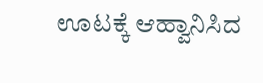ಊಟಕ್ಕೆ ಆಹ್ವಾನಿಸಿದ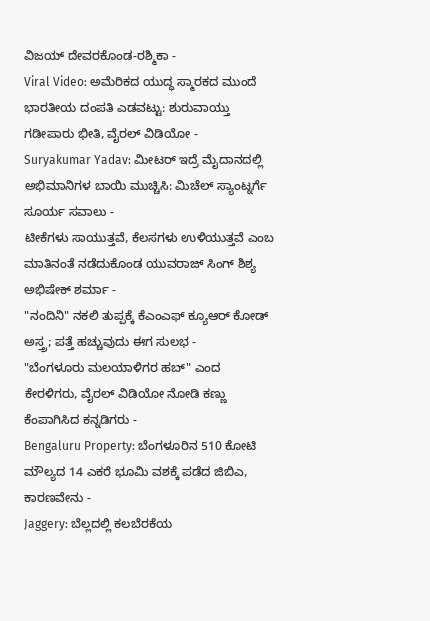ವಿಜಯ್ ದೇವರಕೊಂಡ-ರಶ್ಮಿಕಾ -
Viral Video: ಅಮೆರಿಕದ ಯುದ್ಧ ಸ್ಮಾರಕದ ಮುಂದೆ ಭಾರತೀಯ ದಂಪತಿ ಎಡವಟ್ಟು: ಶುರುವಾಯ್ತು ಗಡೀಪಾರು ಭೀತಿ, ವೈರಲ್ ವಿಡಿಯೋ -
Suryakumar Yadav: ಮೀಟರ್ ಇದ್ರೆ ಮೈದಾನದಲ್ಲಿ ಅಭಿಮಾನಿಗಳ ಬಾಯಿ ಮುಚ್ಚಿಸಿ: ಮಿಚೆಲ್ ಸ್ಯಾಂಟ್ನರ್ಗೆ ಸೂರ್ಯ ಸವಾಲು -
ಟೀಕೆಗಳು ಸಾಯುತ್ತವೆ, ಕೆಲಸಗಳು ಉಳಿಯುತ್ತವೆ ಎಂಬ ಮಾತಿನಂತೆ ನಡೆದುಕೊಂಡ ಯುವರಾಜ್ ಸಿಂಗ್ ಶಿಶ್ಯ ಅಭಿಷೇಕ್ ಶರ್ಮಾ -
"ನಂದಿನಿ" ನಕಲಿ ತುಪ್ಪಕ್ಕೆ ಕೆಎಂಎಫ್ ಕ್ಯೂಆರ್ ಕೋಡ್ ಅಸ್ತ್ರ; ಪತ್ತೆ ಹಚ್ಚುವುದು ಈಗ ಸುಲಭ -
"ಬೆಂಗಳೂರು ಮಲಯಾಳಿಗರ ಹಬ್" ಎಂದ ಕೇರಳಿಗರು, ವೈರಲ್ ವಿಡಿಯೋ ನೋಡಿ ಕಣ್ಣು ಕೆಂಪಾಗಿಸಿದ ಕನ್ನಡಿಗರು -
Bengaluru Property: ಬೆಂಗಳೂರಿನ 510 ಕೋಟಿ ಮೌಲ್ಯದ 14 ಎಕರೆ ಭೂಮಿ ವಶಕ್ಕೆ ಪಡೆದ ಜಿಬಿಎ, ಕಾರಣವೇನು -
Jaggery: ಬೆಲ್ಲದಲ್ಲಿ ಕಲಬೆರಕೆಯ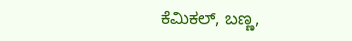ಕೆಮಿಕಲ್, ಬಣ್ಣ,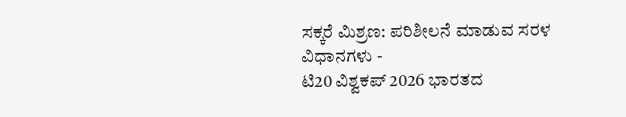ಸಕ್ಕರೆ ಮಿಶ್ರಣ: ಪರಿಶೀಲನೆ ಮಾಡುವ ಸರಳ ವಿಧಾನಗಳು -
ಟಿ20 ವಿಶ್ವಕಪ್ 2026 ಭಾರತದ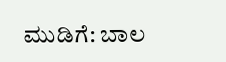ಮುಡಿಗೆ: ಬಾಲ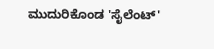ಮುದುರಿಕೊಂಡ 'ಸೈಲೆಂಟ್'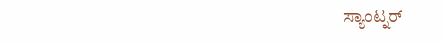ಸ್ಯಾಂಟ್ನರ್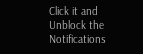Click it and Unblock the Notifications